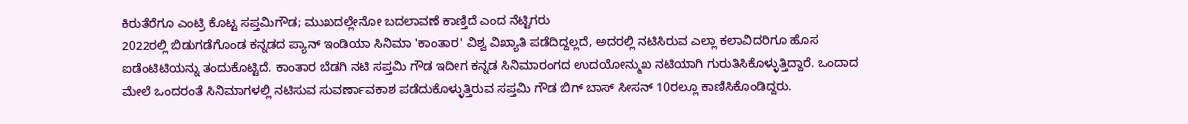ಕಿರುತೆರೆಗೂ ಎಂಟ್ರಿ ಕೊಟ್ಟ ಸಪ್ತಮಿಗೌಡ; ಮುಖದಲ್ಲೇನೋ ಬದಲಾವಣೆ ಕಾಣ್ತಿದೆ ಎಂದ ನೆಟ್ಟಿಗರು
2022ರಲ್ಲಿ ಬಿಡುಗಡೆಗೊಂಡ ಕನ್ನಡದ ಪ್ಯಾನ್ ಇಂಡಿಯಾ ಸಿನಿಮಾ 'ಕಾಂತಾರ' ವಿಶ್ವ ವಿಖ್ಯಾತಿ ಪಡೆದಿದ್ದಲ್ಲದೆ, ಅದರಲ್ಲಿ ನಟಿಸಿರುವ ಎಲ್ಲಾ ಕಲಾವಿದರಿಗೂ ಹೊಸ ಐಡೆಂಟಿಟಿಯನ್ನು ತಂದುಕೊಟ್ಟಿದೆ. ಕಾಂತಾರ ಬೆಡಗಿ ನಟಿ ಸಪ್ತಮಿ ಗೌಡ ಇದೀಗ ಕನ್ನಡ ಸಿನಿಮಾರಂಗದ ಉದಯೋನ್ಮುಖ ನಟಿಯಾಗಿ ಗುರುತಿಸಿಕೊಳ್ಳುತ್ತಿದ್ದಾರೆ. ಒಂದಾದ ಮೇಲೆ ಒಂದರಂತೆ ಸಿನಿಮಾಗಳಲ್ಲಿ ನಟಿಸುವ ಸುವರ್ಣಾವಕಾಶ ಪಡೆದುಕೊಳ್ಳುತ್ತಿರುವ ಸಪ್ತಮಿ ಗೌಡ ಬಿಗ್ ಬಾಸ್ ಸೀಸನ್ 10ರಲ್ಲೂ ಕಾಣಿಸಿಕೊಂಡಿದ್ದರು.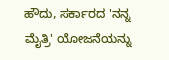ಹೌದು, ಸರ್ಕಾರದ 'ನನ್ನ ಮೈತ್ರಿ' ಯೋಜನೆಯನ್ನು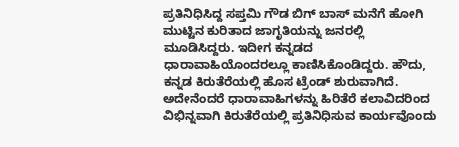ಪ್ರತಿನಿಧಿಸಿದ್ದ ಸಪ್ತಮಿ ಗೌಡ ಬಿಗ್ ಬಾಸ್ ಮನೆಗೆ ಹೋಗಿ ಮುಟ್ಟಿನ ಕುರಿತಾದ ಜಾಗೃತಿಯನ್ನು ಜನರಲ್ಲಿ ಮೂಡಿಸಿದ್ದರು. ಇದೀಗ ಕನ್ನಡದ ಧಾರಾವಾಹಿಯೊಂದರಲ್ಲೂ ಕಾಣಿಸಿಕೊಂಡಿದ್ದರು. ಹೌದು, ಕನ್ನಡ ಕಿರುತೆರೆಯಲ್ಲಿ ಹೊಸ ಟ್ರೆಂಡ್ ಶುರುವಾಗಿದೆ. ಅದೇನೆಂದರೆ ಧಾರಾವಾಹಿಗಳನ್ನು ಹಿರಿತೆರೆ ಕಲಾವಿದರಿಂದ ವಿಭಿನ್ನವಾಗಿ ಕಿರುತೆರೆಯಲ್ಲಿ ಪ್ರತಿನಿಧಿಸುವ ಕಾರ್ಯವೊಂದು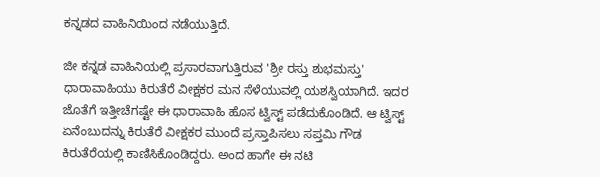ಕನ್ನಡದ ವಾಹಿನಿಯಿಂದ ನಡೆಯುತ್ತಿದೆ.

ಜೀ ಕನ್ನಡ ವಾಹಿನಿಯಲ್ಲಿ ಪ್ರಸಾರವಾಗುತ್ತಿರುವ 'ಶ್ರೀ ರಸ್ತು ಶುಭಮಸ್ತು' ಧಾರಾವಾಹಿಯು ಕಿರುತೆರೆ ವೀಕ್ಷಕರ ಮನ ಸೆಳೆಯುವಲ್ಲಿ ಯಶಸ್ವಿಯಾಗಿದೆ. ಇದರ ಜೊತೆಗೆ ಇತ್ತೀಚೆಗಷ್ಟೇ ಈ ಧಾರಾವಾಹಿ ಹೊಸ ಟ್ವಿಸ್ಟ್ ಪಡೆದುಕೊಂಡಿದೆ. ಆ ಟ್ವಿಸ್ಟ್ ಏನೆಂಬುದನ್ನು ಕಿರುತೆರೆ ವೀಕ್ಷಕರ ಮುಂದೆ ಪ್ರಸ್ತಾಪಿಸಲು ಸಪ್ತಮಿ ಗೌಡ ಕಿರುತೆರೆಯಲ್ಲಿ ಕಾಣಿಸಿಕೊಂಡಿದ್ದರು. ಅಂದ ಹಾಗೇ ಈ ನಟಿ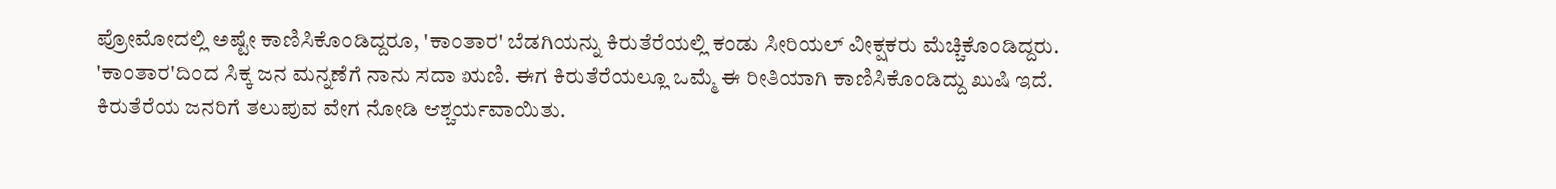ಪ್ರೋಮೋದಲ್ಲಿ ಅಷ್ಟೇ ಕಾಣಿಸಿಕೊಂಡಿದ್ದರೂ, 'ಕಾಂತಾರ' ಬೆಡಗಿಯನ್ನು ಕಿರುತೆರೆಯಲ್ಲಿ ಕಂಡು ಸೀರಿಯಲ್ ವೀಕ್ಷಕರು ಮೆಚ್ಚಿಕೊಂಡಿದ್ದರು.
'ಕಾಂತಾರ'ದಿಂದ ಸಿಕ್ಕ ಜನ ಮನ್ನಣೆಗೆ ನಾನು ಸದಾ ಋಣಿ. ಈಗ ಕಿರುತೆರೆಯಲ್ಲೂ ಒಮ್ಮೆ ಈ ರೀತಿಯಾಗಿ ಕಾಣಿಸಿಕೊಂಡಿದ್ದು ಖುಷಿ ಇದೆ. ಕಿರುತೆರೆಯ ಜನರಿಗೆ ತಲುಪುವ ವೇಗ ನೋಡಿ ಆಶ್ಚರ್ಯವಾಯಿತು.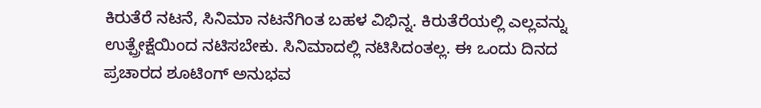ಕಿರುತೆರೆ ನಟನೆ, ಸಿನಿಮಾ ನಟನೆಗಿಂತ ಬಹಳ ವಿಭಿನ್ನ. ಕಿರುತೆರೆಯಲ್ಲಿ ಎಲ್ಲವನ್ನು ಉತ್ಪ್ರೇಕ್ಷೆಯಿಂದ ನಟಿಸಬೇಕು. ಸಿನಿಮಾದಲ್ಲಿ ನಟಿಸಿದಂತಲ್ಲ. ಈ ಒಂದು ದಿನದ ಪ್ರಚಾರದ ಶೂಟಿಂಗ್ ಅನುಭವ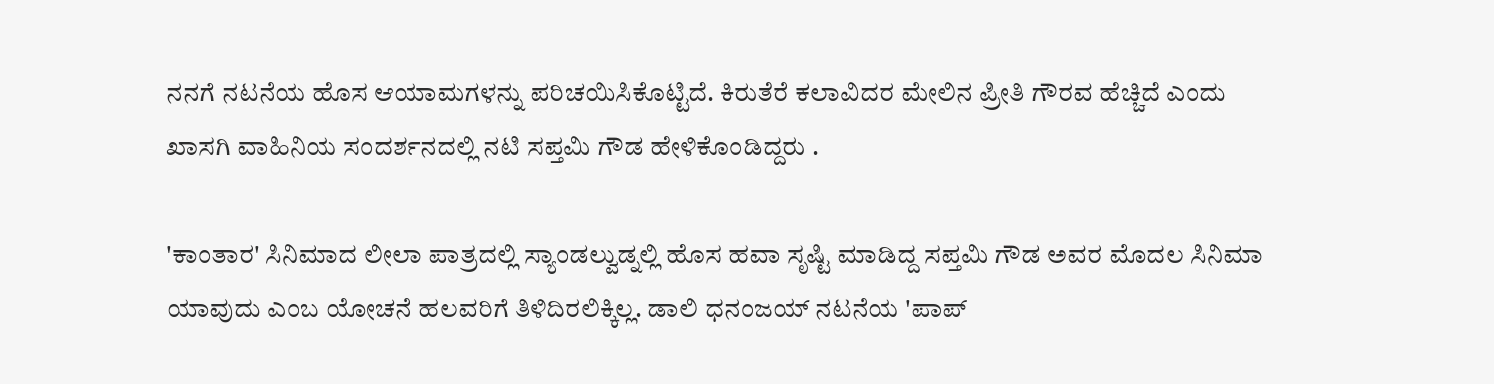ನನಗೆ ನಟನೆಯ ಹೊಸ ಆಯಾಮಗಳನ್ನು ಪರಿಚಯಿಸಿಕೊಟ್ಟಿದೆ. ಕಿರುತೆರೆ ಕಲಾವಿದರ ಮೇಲಿನ ಪ್ರೀತಿ ಗೌರವ ಹೆಚ್ಚಿದೆ ಎಂದು ಖಾಸಗಿ ವಾಹಿನಿಯ ಸಂದರ್ಶನದಲ್ಲಿ ನಟಿ ಸಪ್ತಮಿ ಗೌಡ ಹೇಳಿಕೊಂಡಿದ್ದರು .

'ಕಾಂತಾರ' ಸಿನಿಮಾದ ಲೀಲಾ ಪಾತ್ರದಲ್ಲಿ ಸ್ಯಾಂಡಲ್ವುಡ್ನಲ್ಲಿ ಹೊಸ ಹವಾ ಸೃಷ್ಟಿ ಮಾಡಿದ್ದ ಸಪ್ತಮಿ ಗೌಡ ಅವರ ಮೊದಲ ಸಿನಿಮಾ ಯಾವುದು ಎಂಬ ಯೋಚನೆ ಹಲವರಿಗೆ ತಿಳಿದಿರಲಿಕ್ಕಿಲ್ಲ. ಡಾಲಿ ಧನಂಜಯ್ ನಟನೆಯ 'ಪಾಪ್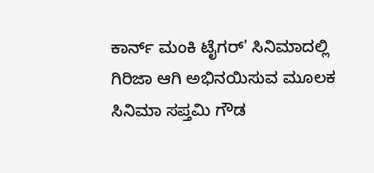ಕಾರ್ನ್ ಮಂಕಿ ಟೈಗರ್' ಸಿನಿಮಾದಲ್ಲಿ ಗಿರಿಜಾ ಆಗಿ ಅಭಿನಯಿಸುವ ಮೂಲಕ ಸಿನಿಮಾ ಸಪ್ತಮಿ ಗೌಡ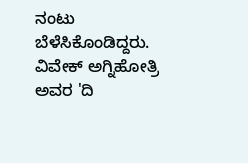ನಂಟು ಬೆಳೆಸಿಕೊಂಡಿದ್ದರು.
ವಿವೇಕ್ ಅಗ್ನಿಹೋತ್ರಿ ಅವರ 'ದಿ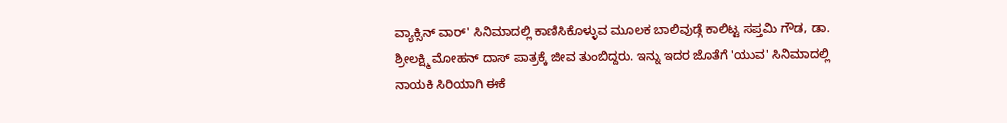ವ್ಯಾಕ್ಸಿನ್ ವಾರ್' ಸಿನಿಮಾದಲ್ಲಿ ಕಾಣಿಸಿಕೊಳ್ಳುವ ಮೂಲಕ ಬಾಲಿವುಡ್ಗೆ ಕಾಲಿಟ್ಟ ಸಪ್ತಮಿ ಗೌಡ, ಡಾ. ಶ್ರೀಲಕ್ಷ್ಮಿ ಮೋಹನ್ ದಾಸ್ ಪಾತ್ರಕ್ಕೆ ಜೀವ ತುಂಬಿದ್ದರು. ಇನ್ನು ಇದರ ಜೊತೆಗೆ 'ಯುವ' ಸಿನಿಮಾದಲ್ಲಿ ನಾಯಕಿ ಸಿರಿಯಾಗಿ ಈಕೆ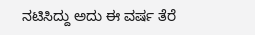ನಟಿಸಿದ್ದು ಅದು ಈ ವರ್ಷ ತೆರೆ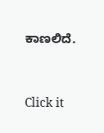ಕಾಣಲಿದೆ.


Click it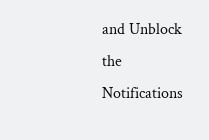and Unblock the Notifications